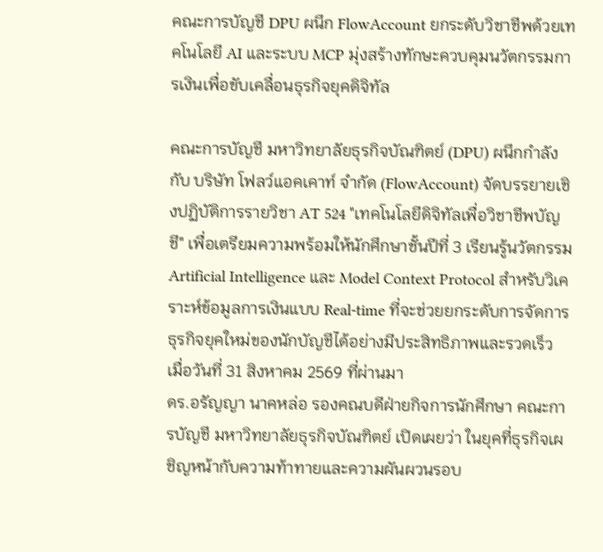คณะการบัญชี DPU ผนึก FlowAccount ยกระดับวิชาชีพด้วยเทคโนโลยี AI และระบบ MCP มุ่งสร้างทักษะควบคุมนวัตกรรมการเงินเพื่อขับเคลื่อนธุรกิจยุคดิจิทัล

คณะการบัญชี มหาวิทยาลัยธุรกิจบัณฑิตย์ (DPU) ผนึกกำลังกับ บริษัท โฟลว์แอคเคาท์ จำกัด (FlowAccount) จัดบรรยายเชิงปฏิบัติการรายวิชา AT 524 "เทคโนโลยีดิจิทัลเพื่อวิชาชีพบัญชี" เพื่อเตรียมความพร้อมให้นักศึกษาชั้นปีที่ 3 เรียนรู้นวัตกรรม Artificial Intelligence และ Model Context Protocol สำหรับวิเคราะห์ข้อมูลการเงินแบบ Real-time ที่จะช่วยยกระดับการจัดการธุรกิจยุคใหม่ของนักบัญชีได้อย่างมีประสิทธิภาพและรวดเร็ว เมื่อวันที่ 31 สิงหาคม 2569 ที่ผ่านมา
ดร.อรัญญา นาคหล่อ รองคณบดีฝ่ายกิจการนักศึกษา คณะการบัญชี มหาวิทยาลัยธุรกิจบัณฑิตย์ เปิดเผยว่า ในยุคที่ธุรกิจเผชิญหน้ากับความท้าทายและความผันผวนรอบ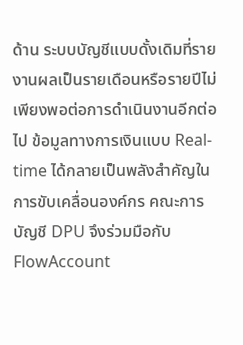ด้าน ระบบบัญชีแบบดั้งเดิมที่รายงานผลเป็นรายเดือนหรือรายปีไม่เพียงพอต่อการดำเนินงานอีกต่อไป ข้อมูลทางการเงินแบบ Real-time ได้กลายเป็นพลังสำคัญในการขับเคลื่อนองค์กร คณะการบัญชี DPU จึงร่วมมือกับ FlowAccount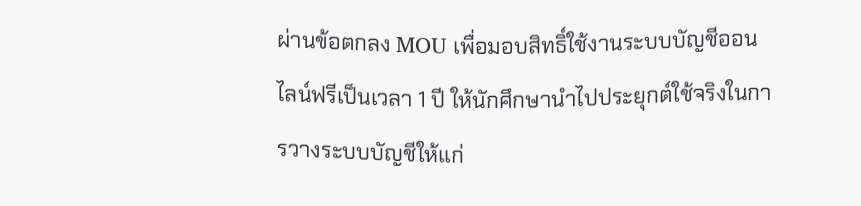ผ่านข้อตกลง MOU เพื่อมอบสิทธิ์ใช้งานระบบบัญชีออนไลน์ฟรีเป็นเวลา 1 ปี ให้นักศึกษานำไปประยุกต์ใช้จริงในการวางระบบบัญชีให้แก่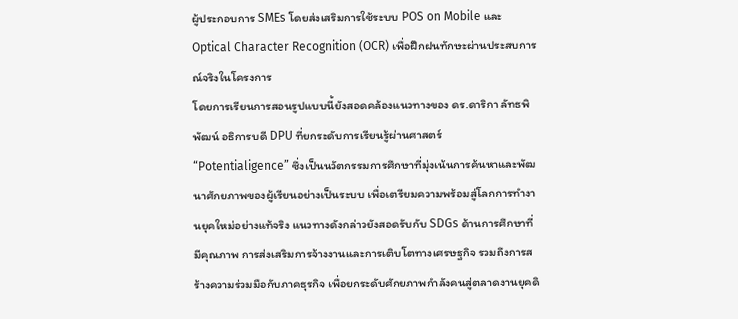ผู้ประกอบการ SMEs โดยส่งเสริมการใช้ระบบ POS on Mobile และ Optical Character Recognition (OCR) เพื่อฝึกฝนทักษะผ่านประสบการณ์จริงในโครงการ
โดยการเรียนการสอนรูปแบบนี้ยังสอดคล้องแนวทางของ ดร.ดาริกา ลัทธพิพัฒน์ อธิการบดี DPU ที่ยกระดับการเรียนรู้ผ่านศาสตร์ “Potentialigence” ซึ่งเป็นนวัตกรรมการศึกษาที่มุ่งเน้นการค้นหาและพัฒนาศักยภาพของผู้เรียนอย่างเป็นระบบ เพื่อเตรียมความพร้อมสู่โลกการทำงานยุคใหม่อย่างแท้จริง แนวทางดังกล่าวยังสอดรับกับ SDGs ด้านการศึกษาที่มีคุณภาพ การส่งเสริมการจ้างงานและการเติบโตทางเศรษฐกิจ รวมถึงการสร้างความร่วมมือกับภาคธุรกิจ เพื่อยกระดับศักยภาพกำลังคนสู่ตลาดงานยุคดิ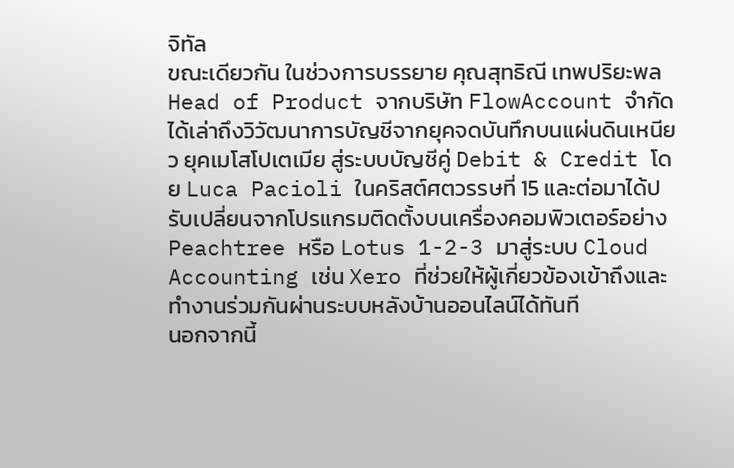จิทัล
ขณะเดียวกัน ในช่วงการบรรยาย คุณสุทธิณี เทพปริยะพล Head of Product จากบริษัท FlowAccount จำกัด ได้เล่าถึงวิวัฒนาการบัญชีจากยุคจดบันทึกบนแผ่นดินเหนียว ยุคเมโสโปเตเมีย สู่ระบบบัญชีคู่ Debit & Credit โดย Luca Pacioli ในคริสต์ศตวรรษที่ 15 และต่อมาได้ปรับเปลี่ยนจากโปรแกรมติดตั้งบนเครื่องคอมพิวเตอร์อย่าง Peachtree หรือ Lotus 1-2-3 มาสู่ระบบ Cloud Accounting เช่น Xero ที่ช่วยให้ผู้เกี่ยวข้องเข้าถึงและทำงานร่วมกันผ่านระบบหลังบ้านออนไลน์ได้ทันที
นอกจากนี้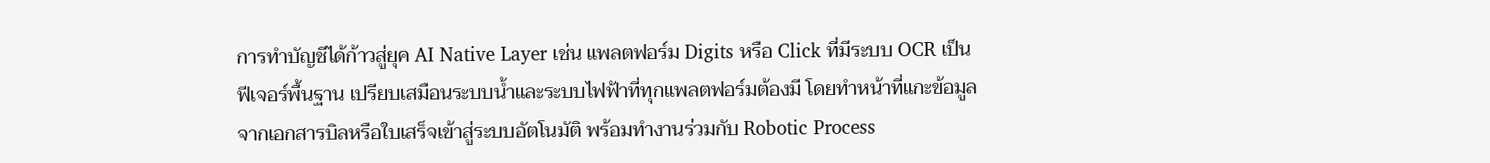การทำบัญชีได้ก้าวสู่ยุค AI Native Layer เช่น แพลตฟอร์ม Digits หรือ Click ที่มีระบบ OCR เป็นฟีเจอร์พื้นฐาน เปรียบเสมือนระบบน้ำและระบบไฟฟ้าที่ทุกแพลตฟอร์มต้องมี โดยทำหน้าที่แกะข้อมูลจากเอกสารบิลหรือใบเสร็จเข้าสู่ระบบอัตโนมัติ พร้อมทำงานร่วมกับ Robotic Process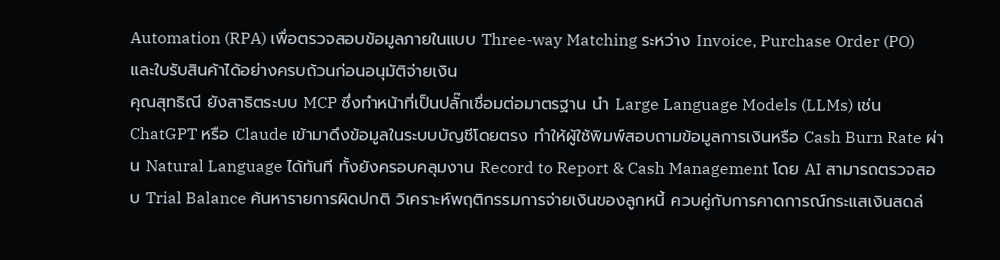Automation (RPA) เพื่อตรวจสอบข้อมูลภายในแบบ Three-way Matching ระหว่าง Invoice, Purchase Order (PO) และใบรับสินค้าได้อย่างครบถ้วนก่อนอนุมัติจ่ายเงิน
คุณสุทธิณี ยังสาธิตระบบ MCP ซึ่งทำหน้าที่เป็นปลั๊กเชื่อมต่อมาตรฐาน นำ Large Language Models (LLMs) เช่น ChatGPT หรือ Claude เข้ามาดึงข้อมูลในระบบบัญชีโดยตรง ทำให้ผู้ใช้พิมพ์สอบถามข้อมูลการเงินหรือ Cash Burn Rate ผ่าน Natural Language ได้ทันที ทั้งยังครอบคลุมงาน Record to Report & Cash Management โดย AI สามารถตรวจสอบ Trial Balance ค้นหารายการผิดปกติ วิเคราะห์พฤติกรรมการจ่ายเงินของลูกหนี้ ควบคู่กับการคาดการณ์กระแสเงินสดล่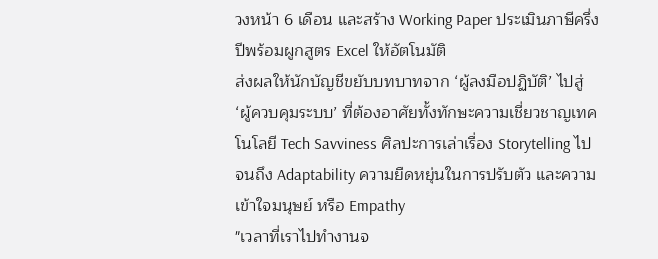วงหน้า 6 เดือน และสร้าง Working Paper ประเมินภาษีครึ่งปีพร้อมผูกสูตร Excel ให้อัตโนมัติ
ส่งผลให้นักบัญชีขยับบทบาทจาก ‘ผู้ลงมือปฏิบัติ’ ไปสู่ ‘ผู้ควบคุมระบบ’ ที่ต้องอาศัยทั้งทักษะความเชี่ยวชาญเทคโนโลยี Tech Savviness ศิลปะการเล่าเรื่อง Storytelling ไปจนถึง Adaptability ความยืดหยุ่นในการปรับตัว และความเข้าใจมนุษย์ หรือ Empathy
"เวลาที่เราไปทำงานจ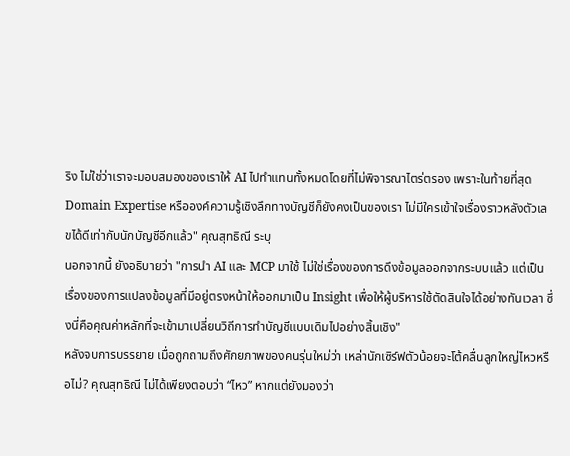ริง ไม่ใช่ว่าเราจะมอบสมองของเราให้ AI ไปทำแทนทั้งหมดโดยที่ไม่พิจารณาไตร่ตรอง เพราะในท้ายที่สุด Domain Expertise หรือองค์ความรู้เชิงลึกทางบัญชีก็ยังคงเป็นของเรา ไม่มีใครเข้าใจเรื่องราวหลังตัวเลขได้ดีเท่ากับนักบัญชีอีกแล้ว" คุณสุทธิณี ระบุ
นอกจากนี้ ยังอธิบายว่า "การนำ AI และ MCP มาใช้ ไม่ใช่เรื่องของการดึงข้อมูลออกจากระบบแล้ว แต่เป็นเรื่องของการแปลงข้อมูลที่มีอยู่ตรงหน้าให้ออกมาเป็น Insight เพื่อให้ผู้บริหารใช้ตัดสินใจได้อย่างทันเวลา ซึ่งนี่คือคุณค่าหลักที่จะเข้ามาเปลี่ยนวิถีการทำบัญชีแบบเดิมไปอย่างสิ้นเชิง"
หลังจบการบรรยาย เมื่อถูกถามถึงศักยภาพของคนรุ่นใหม่ว่า เหล่านักเซิร์ฟตัวน้อยจะโต้คลื่นลูกใหญ่ไหวหรือไม่? คุณสุทธิณี ไม่ได้เพียงตอบว่า “ไหว” หากแต่ยังมองว่า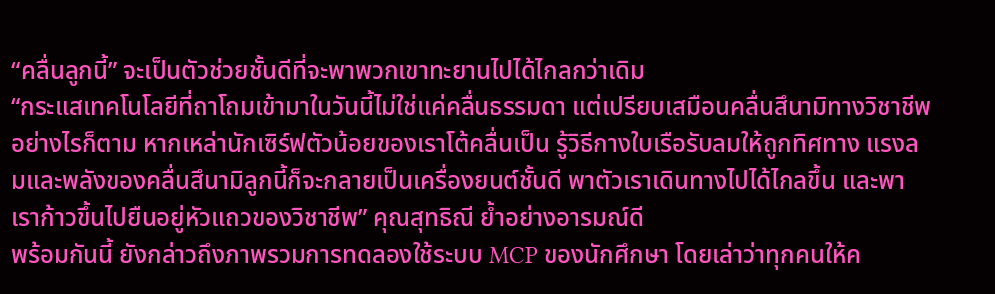“คลื่นลูกนี้” จะเป็นตัวช่วยชั้นดีที่จะพาพวกเขาทะยานไปได้ไกลกว่าเดิม
“กระแสเทคโนโลยีที่ถาโถมเข้ามาในวันนี้ไม่ใช่แค่คลื่นธรรมดา แต่เปรียบเสมือนคลื่นสึนามิทางวิชาชีพ อย่างไรก็ตาม หากเหล่านักเซิร์ฟตัวน้อยของเราโต้คลื่นเป็น รู้วิธีกางใบเรือรับลมให้ถูกทิศทาง แรงลมและพลังของคลื่นสึนามิลูกนี้ก็จะกลายเป็นเครื่องยนต์ชั้นดี พาตัวเราเดินทางไปได้ไกลขึ้น และพาเราก้าวขึ้นไปยืนอยู่หัวแถวของวิชาชีพ” คุณสุทธิณี ย้ำอย่างอารมณ์ดี
พร้อมกันนี้ ยังกล่าวถึงภาพรวมการทดลองใช้ระบบ MCP ของนักศึกษา โดยเล่าว่าทุกคนให้ค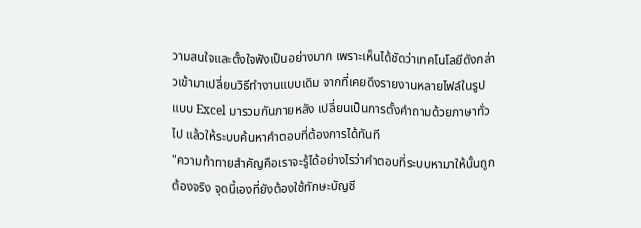วามสนใจและตั้งใจฟังเป็นอย่างมาก เพราะเห็นได้ชัดว่าเทคโนโลยีดังกล่าวเข้ามาเปลี่ยนวิธีทำงานแบบเดิม จากที่เคยดึงรายงานหลายไฟล์ในรูปแบบ Excel มารวมกันภายหลัง เปลี่ยนเป็นการตั้งคำถามด้วยภาษาทั่วไป แล้วให้ระบบค้นหาคำตอบที่ต้องการได้ทันที
"ความท้าทายสำคัญคือเราจะรู้ได้อย่างไรว่าคำตอบที่ระบบหามาให้นั้นถูกต้องจริง จุดนี้เองที่ยังต้องใช้ทักษะบัญชี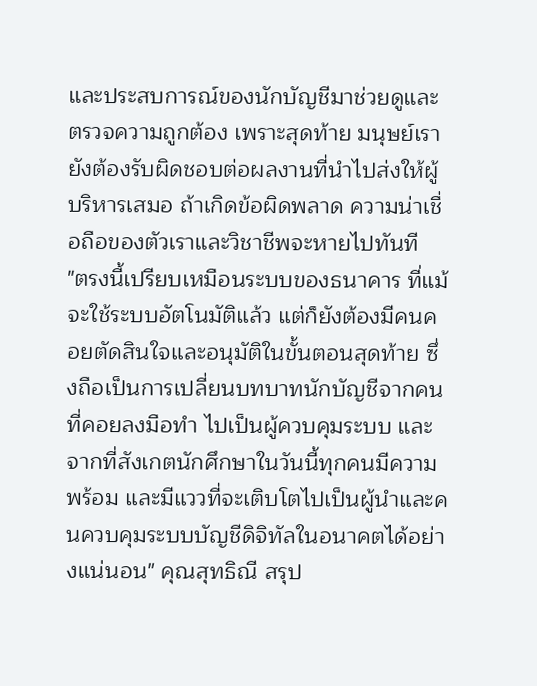และประสบการณ์ของนักบัญชีมาช่วยดูและตรวจความถูกต้อง เพราะสุดท้าย มนุษย์เรายังต้องรับผิดชอบต่อผลงานที่นำไปส่งให้ผู้บริหารเสมอ ถ้าเกิดข้อผิดพลาด ความน่าเชื่อถือของตัวเราและวิชาชีพจะหายไปทันที
"ตรงนี้เปรียบเหมือนระบบของธนาคาร ที่แม้จะใช้ระบบอัตโนมัติแล้ว แต่ก็ยังต้องมีคนคอยตัดสินใจและอนุมัติในขั้นตอนสุดท้าย ซึ่งถือเป็นการเปลี่ยนบทบาทนักบัญชีจากคนที่คอยลงมือทำ ไปเป็นผู้ควบคุมระบบ และจากที่สังเกตนักศึกษาในวันนี้ทุกคนมีความพร้อม และมีแววที่จะเติบโตไปเป็นผู้นำและคนควบคุมระบบบัญชีดิจิทัลในอนาคตได้อย่างแน่นอน" คุณสุทธิณี สรุป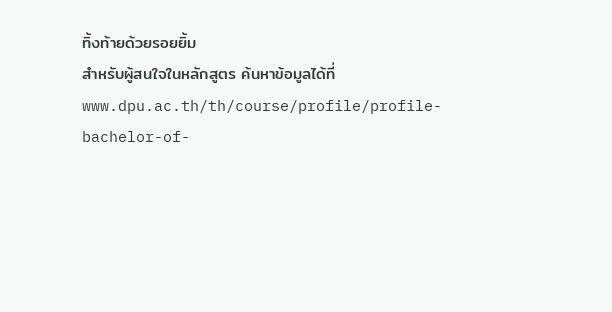ทิ้งท้ายด้วยรอยยิ้ม
สำหรับผู้สนใจในหลักสูตร ค้นหาข้อมูลได้ที่ www.dpu.ac.th/th/course/profile/profile-bachelor-of-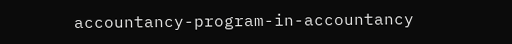accountancy-program-in-accountancy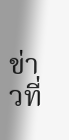ข่าวที่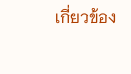เกี่ยวข้อง